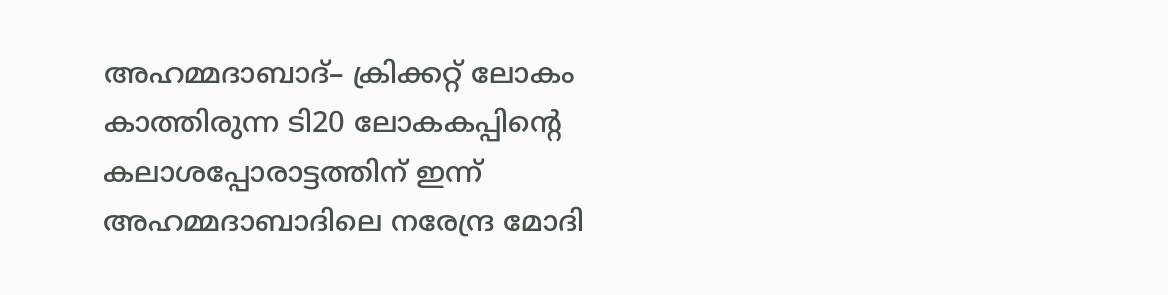അഹമ്മദാബാദ്– ക്രിക്കറ്റ് ലോകം കാത്തിരുന്ന ടി20 ലോകകപ്പിന്റെ കലാശപ്പോരാട്ടത്തിന് ഇന്ന് അഹമ്മദാബാദിലെ നരേന്ദ്ര മോദി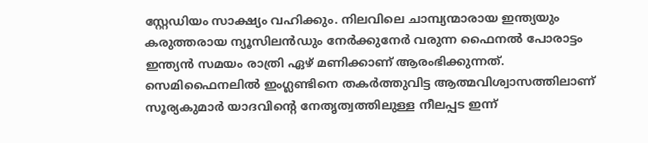സ്റ്റേഡിയം സാക്ഷ്യം വഹിക്കും. നിലവിലെ ചാമ്പ്യന്മാരായ ഇന്ത്യയും കരുത്തരായ ന്യൂസിലൻഡും നേർക്കുനേർ വരുന്ന ഫൈനൽ പോരാട്ടം ഇന്ത്യൻ സമയം രാത്രി ഏഴ് മണിക്കാണ് ആരംഭിക്കുന്നത്. സെമിഫൈനലിൽ ഇംഗ്ലണ്ടിനെ തകർത്തുവിട്ട ആത്മവിശ്വാസത്തിലാണ് സൂര്യകുമാർ യാദവിന്റെ നേതൃത്വത്തിലുള്ള നീലപ്പട ഇന്ന്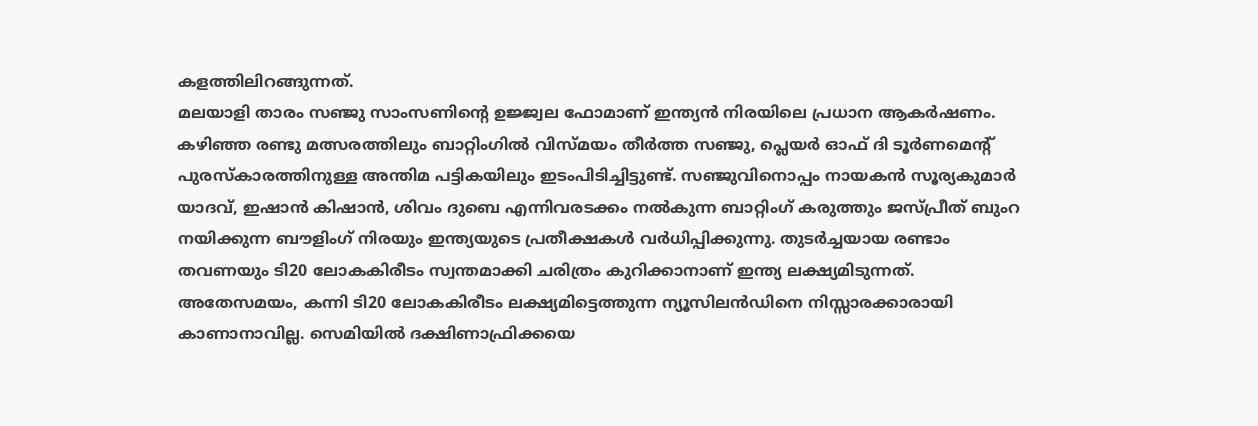കളത്തിലിറങ്ങുന്നത്.
മലയാളി താരം സഞ്ജു സാംസണിന്റെ ഉജ്ജ്വല ഫോമാണ് ഇന്ത്യൻ നിരയിലെ പ്രധാന ആകർഷണം. കഴിഞ്ഞ രണ്ടു മത്സരത്തിലും ബാറ്റിംഗിൽ വിസ്മയം തീർത്ത സഞ്ജു, പ്ലെയർ ഓഫ് ദി ടൂർണമെന്റ് പുരസ്കാരത്തിനുള്ള അന്തിമ പട്ടികയിലും ഇടംപിടിച്ചിട്ടുണ്ട്. സഞ്ജുവിനൊപ്പം നായകൻ സൂര്യകുമാർ യാദവ്, ഇഷാൻ കിഷാൻ, ശിവം ദുബെ എന്നിവരടക്കം നൽകുന്ന ബാറ്റിംഗ് കരുത്തും ജസ്പ്രീത് ബുംറ നയിക്കുന്ന ബൗളിംഗ് നിരയും ഇന്ത്യയുടെ പ്രതീക്ഷകൾ വർധിപ്പിക്കുന്നു. തുടർച്ചയായ രണ്ടാം തവണയും ടി20 ലോകകിരീടം സ്വന്തമാക്കി ചരിത്രം കുറിക്കാനാണ് ഇന്ത്യ ലക്ഷ്യമിടുന്നത്.
അതേസമയം, കന്നി ടി20 ലോകകിരീടം ലക്ഷ്യമിട്ടെത്തുന്ന ന്യൂസിലൻഡിനെ നിസ്സാരക്കാരായി കാണാനാവില്ല. സെമിയിൽ ദക്ഷിണാഫ്രിക്കയെ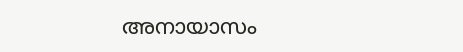അനായാസം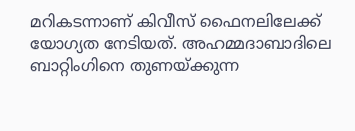മറികടന്നാണ് കിവീസ് ഫൈനലിലേക്ക് യോഗ്യത നേടിയത്. അഹമ്മദാബാദിലെ ബാറ്റിംഗിനെ തുണയ്ക്കുന്ന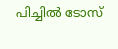പിച്ചിൽ ടോസ്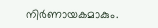നിർണായകമാകും.